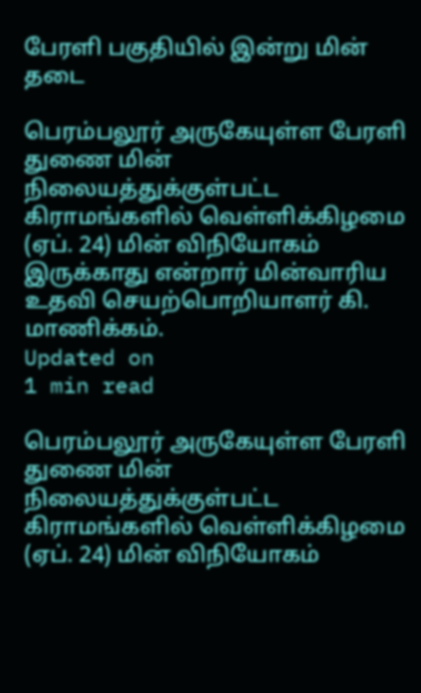பேரளி பகுதியில் இன்று மின் தடை

பெரம்பலூர் அருகேயுள்ள பேரளி துணை மின் நிலையத்துக்குள்பட்ட கிராமங்களில் வெள்ளிக்கிழமை (ஏப். 24) மின் விநியோகம் இருக்காது என்றார் மின்வாரிய உதவி செயற்பொறியாளர் கி. மாணிக்கம்.
Updated on
1 min read

பெரம்பலூர் அருகேயுள்ள பேரளி துணை மின் நிலையத்துக்குள்பட்ட கிராமங்களில் வெள்ளிக்கிழமை (ஏப். 24) மின் விநியோகம்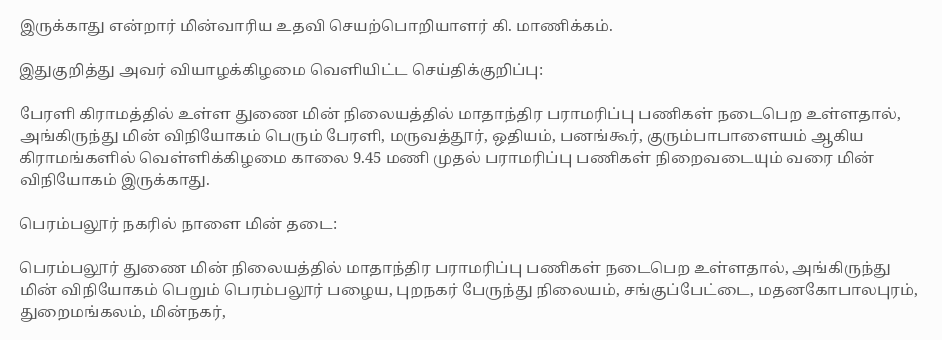இருக்காது என்றார் மின்வாரிய உதவி செயற்பொறியாளர் கி. மாணிக்கம்.

இதுகுறித்து அவர் வியாழக்கிழமை வெளியிட்ட செய்திக்குறிப்பு:

பேரளி கிராமத்தில் உள்ள துணை மின் நிலையத்தில் மாதாந்திர பராமரிப்பு பணிகள் நடைபெற உள்ளதால், அங்கிருந்து மின் விநியோகம் பெரும் பேரளி, மருவத்தூர், ஒதியம், பனங்கூர், குரும்பாபாளையம் ஆகிய கிராமங்களில் வெள்ளிக்கிழமை காலை 9.45 மணி முதல் பராமரிப்பு பணிகள் நிறைவடையும் வரை மின் விநியோகம் இருக்காது.

பெரம்பலூர் நகரில் நாளை மின் தடை:

பெரம்பலூர் துணை மின் நிலையத்தில் மாதாந்திர பராமரிப்பு பணிகள் நடைபெற உள்ளதால், அங்கிருந்து மின் விநியோகம் பெறும் பெரம்பலூர் பழைய, புறநகர் பேருந்து நிலையம், சங்குப்பேட்டை, மதனகோபாலபுரம், துறைமங்கலம், மின்நகர்,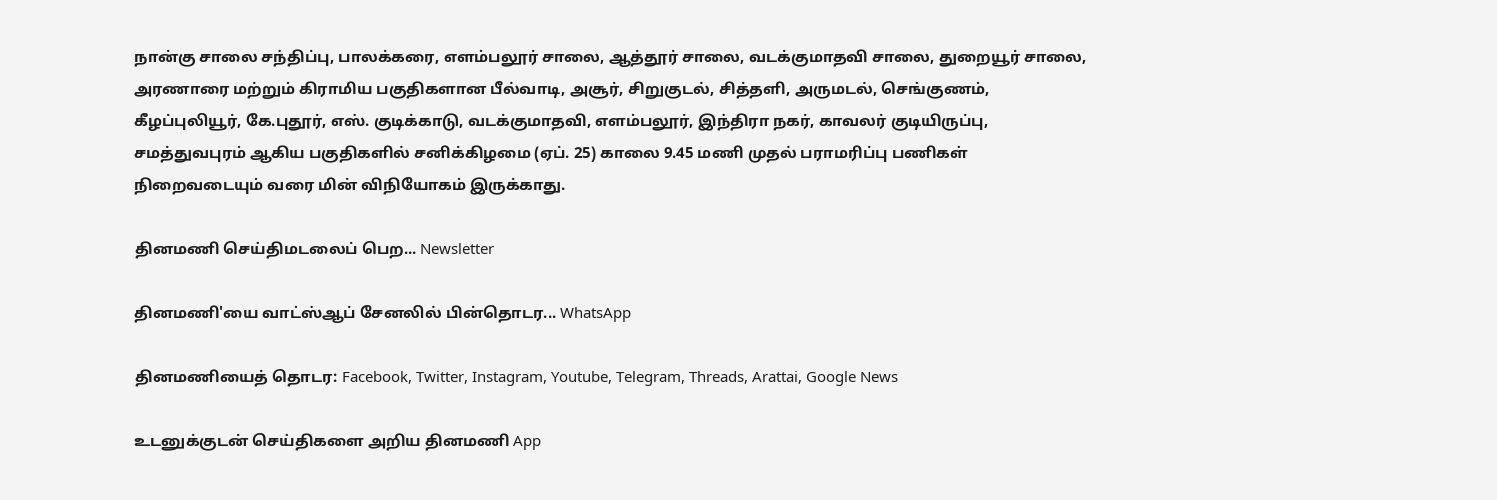நான்கு சாலை சந்திப்பு, பாலக்கரை, எளம்பலூர் சாலை, ஆத்தூர் சாலை, வடக்குமாதவி சாலை, துறையூர் சாலை, அரணாரை மற்றும் கிராமிய பகுதிகளான பீல்வாடி, அசூர், சிறுகுடல், சித்தளி, அருமடல், செங்குணம், கீழப்புலியூர், கே.புதூர், எஸ். குடிக்காடு, வடக்குமாதவி, எளம்பலூர், இந்திரா நகர், காவலர் குடியிருப்பு, சமத்துவபுரம் ஆகிய பகுதிகளில் சனிக்கிழமை (ஏப். 25) காலை 9.45 மணி முதல் பராமரிப்பு பணிகள் நிறைவடையும் வரை மின் விநியோகம் இருக்காது.

தினமணி செய்திமடலைப் பெற... Newsletter

தினமணி'யை வாட்ஸ்ஆப் சேனலில் பின்தொடர... WhatsApp

தினமணியைத் தொடர: Facebook, Twitter, Instagram, Youtube, Telegram, Threads, Arattai, Google News

உடனுக்குடன் செய்திகளை அறிய தினமணி App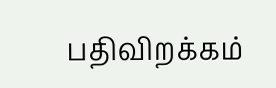பதிவிறக்கம்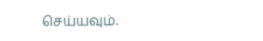செய்யவும்.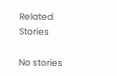Related Stories

No stories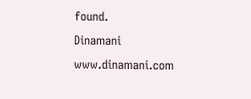found.
Dinamani
www.dinamani.com